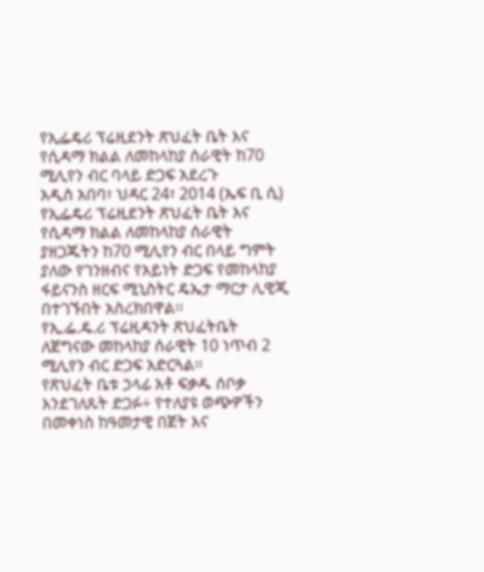የኢፌዴሪ ፕሬዚደንት ጽህፈት ቤት እና የሲዳማ ክልል ለመከላከያ ሰራዊት ከ70 ሚሊየን ብር ባላይ ድጋፍ አደረጉ
አዲስ አበባ፣ ህዳር 24፣ 2014 (ኤፍ ቢ ሲ) የኢፌዴሪ ፕሬዚደንት ጽህፈት ቤት እና የሲዳማ ክልል ለመከላከያ ሰራዊት ያዘጋጁትን ከ70 ሚሊየን ብር በላይ ግምት ያለው የገንዘብና የአይነት ድጋፍ የመከላከያ ፋይናንስ ዘርፍ ሚኒስትር ዴኤታ ማርታ ሊዊጂ በተገኙበት አስረክበዋል፡፡
የኢ.ፌ.ዴ.ሪ ፕሬዚዳንት ጽህፈትቤት ለጀግናው መከላከያ ሰራዊት 10 ነጥብ 2 ሚሊየን ብር ድጋፍ አድርጓል፡፡
የጽህፈት ቤቱ ኃላፊ አቶ ፍቃዱ ሰቦቃ እንደገለጹት ድጋፉ÷ የተለያዩ ወጭዎችን በመቀነስ ከዓመታዊ በጀት እና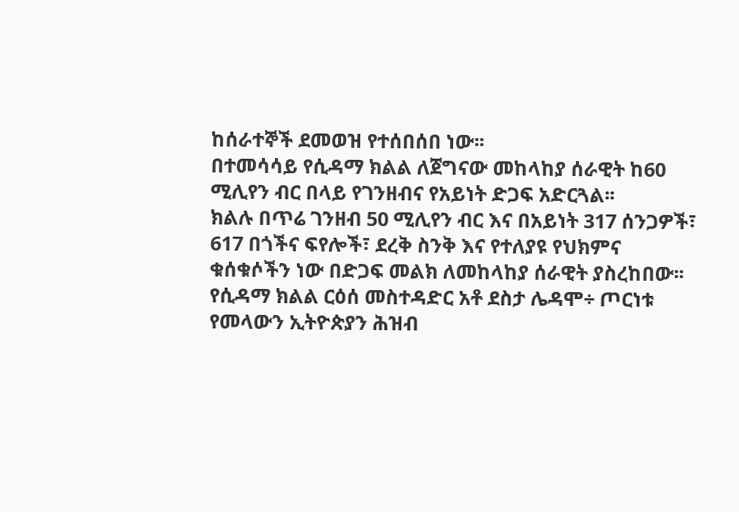ከሰራተኞች ደመወዝ የተሰበሰበ ነው፡፡
በተመሳሳይ የሲዳማ ክልል ለጀግናው መከላከያ ሰራዊት ከ60 ሚሊየን ብር በላይ የገንዘብና የአይነት ድጋፍ አድርጓል፡፡
ክልሉ በጥሬ ገንዘብ 50 ሚሊየን ብር እና በአይነት 317 ሰንጋዎች፣ 617 በጎችና ፍየሎች፣ ደረቅ ስንቅ እና የተለያዩ የህክምና ቁሰቁሶችን ነው በድጋፍ መልክ ለመከላከያ ሰራዊት ያስረከበው፡፡
የሲዳማ ክልል ርዕሰ መስተዳድር አቶ ደስታ ሌዳሞ÷ ጦርነቱ የመላውን ኢትዮጵያን ሕዝብ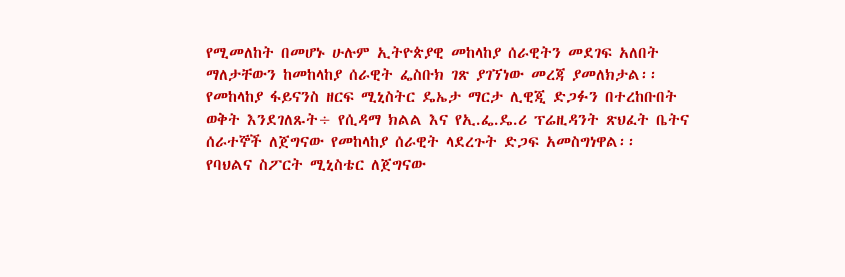የሚመለከት በመሆኑ ሁሉም ኢትዮጵያዊ መከላከያ ሰራዊትን መደገፍ አለበት ማለታቸውን ከመከላከያ ሰራዊት ፌስቡክ ገጽ ያገኘነው መረጃ ያመለክታል፡፡
የመከላከያ ፋይናንስ ዘርፍ ሚኒስትር ዴኤታ ማርታ ሊዊጂ ድጋፉን በተረከቡበት ወቅት እንደገለጹት÷ የሲዳማ ክልል እና የኢ.ፌ.ዴ.ሪ ፕሬዚዳንት ጽህፈት ቤትና ሰራተኞች ለጀግናው የመከላከያ ሰራዊት ላደረጉት ድጋፍ አመስግነዋል፡፡
የባህልና ስፖርት ሚኒስቴር ለጀግናው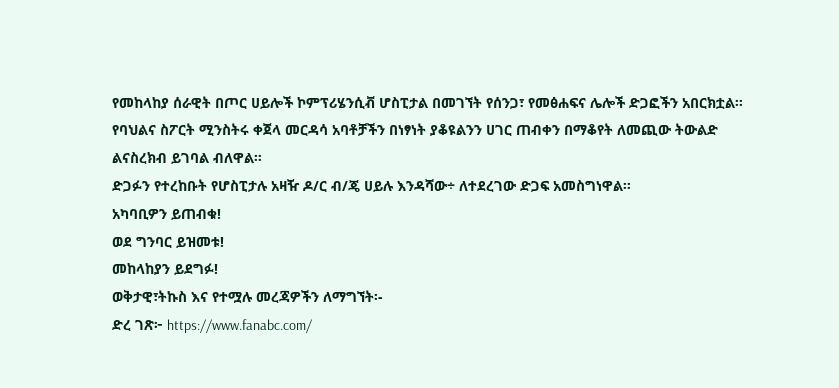የመከላከያ ሰራዊት በጦር ሀይሎች ኮምፕሪሄንሲቭ ሆስፒታል በመገኘት የሰንጋ፣ የመፅሐፍና ሌሎች ድጋፎችን አበርክቷል፡፡
የባህልና ስፖርት ሚንስትሩ ቀጀላ መርዳሳ አባቶቻችን በነፃነት ያቆዩልንን ሀገር ጠብቀን በማቆየት ለመጪው ትውልድ ልናስረክብ ይገባል ብለዋል።
ድጋፉን የተረከቡት የሆስፒታሉ አዛዥ ዶ/ር ብ/ጄ ሀይሉ እንዳሻው÷ ለተደረገው ድጋፍ አመስግነዋል፡፡
አካባቢዎን ይጠብቁ!
ወደ ግንባር ይዝመቱ!
መከላከያን ይደግፉ!
ወቅታዊ፣ትኩስ እና የተሟሉ መረጃዎችን ለማግኘት፡-
ድረ ገጽ፦ https://www.fanabc.com/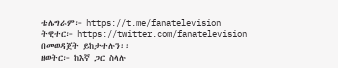ቴሌግራም፦ https://t.me/fanatelevision
ትዊተር፦ https://twitter.com/fanatelevision በመወዳጀት ይከታተሉን፡፡
ዘወትር፦ ከእኛ ጋር ስላሉ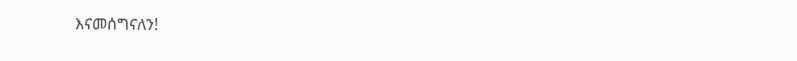እናመሰግናለን!